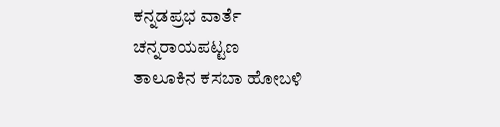ಕನ್ನಡಪ್ರಭ ವಾರ್ತೆ ಚನ್ನರಾಯಪಟ್ಟಣ
ತಾಲೂಕಿನ ಕಸಬಾ ಹೋಬಳಿ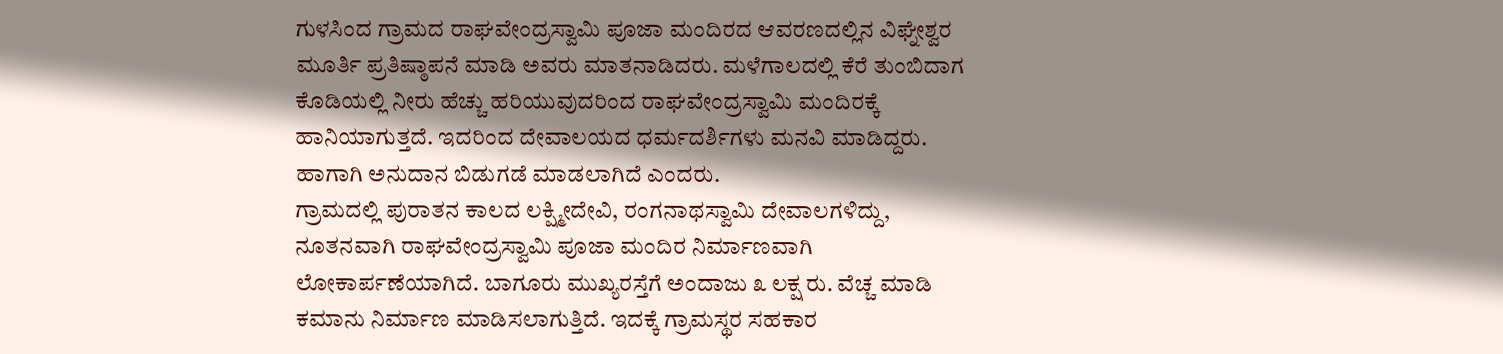ಗುಳಸಿಂದ ಗ್ರಾಮದ ರಾಘವೇಂದ್ರಸ್ವಾಮಿ ಪೂಜಾ ಮಂದಿರದ ಆವರಣದಲ್ಲಿನ ವಿಘ್ನೇಶ್ವರ ಮೂರ್ತಿ ಪ್ರತಿಷ್ಠಾಪನೆ ಮಾಡಿ ಅವರು ಮಾತನಾಡಿದರು. ಮಳೆಗಾಲದಲ್ಲಿ ಕೆರೆ ತುಂಬಿದಾಗ ಕೊಡಿಯಲ್ಲಿ ನೀರು ಹೆಚ್ಚು ಹರಿಯುವುದರಿಂದ ರಾಘವೇಂದ್ರಸ್ವಾಮಿ ಮಂದಿರಕ್ಕೆ ಹಾನಿಯಾಗುತ್ತದೆ. ಇದರಿಂದ ದೇವಾಲಯದ ಧರ್ಮದರ್ಶಿಗಳು ಮನವಿ ಮಾಡಿದ್ದರು. ಹಾಗಾಗಿ ಅನುದಾನ ಬಿಡುಗಡೆ ಮಾಡಲಾಗಿದೆ ಎಂದರು.
ಗ್ರಾಮದಲ್ಲಿ ಪುರಾತನ ಕಾಲದ ಲಕ್ಷ್ಮೀದೇವಿ, ರಂಗನಾಥಸ್ವಾಮಿ ದೇವಾಲಗಳಿದ್ದು, ನೂತನವಾಗಿ ರಾಘವೇಂದ್ರಸ್ವಾಮಿ ಪೂಜಾ ಮಂದಿರ ನಿರ್ಮಾಣವಾಗಿ ಲೋಕಾರ್ಪಣೆಯಾಗಿದೆ. ಬಾಗೂರು ಮುಖ್ಯರಸ್ತೆಗೆ ಅಂದಾಜು ೩ ಲಕ್ಷ ರು. ವೆಚ್ಚ ಮಾಡಿ ಕಮಾನು ನಿರ್ಮಾಣ ಮಾಡಿಸಲಾಗುತ್ತಿದೆ. ಇದಕ್ಕೆ ಗ್ರಾಮಸ್ಥರ ಸಹಕಾರ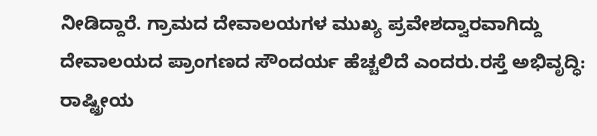ನೀಡಿದ್ದಾರೆ. ಗ್ರಾಮದ ದೇವಾಲಯಗಳ ಮುಖ್ಯ ಪ್ರವೇಶದ್ವಾರವಾಗಿದ್ದು ದೇವಾಲಯದ ಪ್ರಾಂಗಣದ ಸೌಂದರ್ಯ ಹೆಚ್ಚಲಿದೆ ಎಂದರು.ರಸ್ತೆ ಅಭಿವೃದ್ಧಿ: ರಾಷ್ಟ್ರೀಯ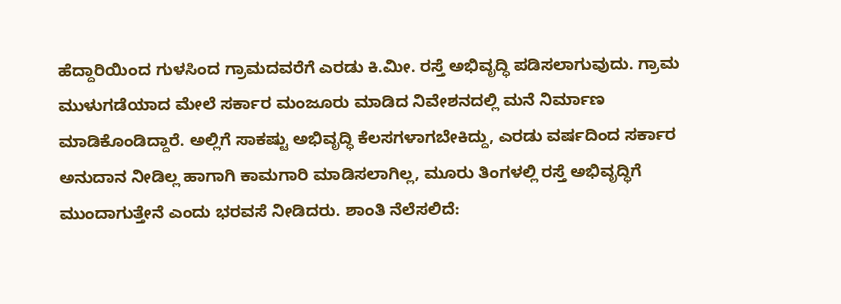ಹೆದ್ದಾರಿಯಿಂದ ಗುಳಸಿಂದ ಗ್ರಾಮದವರೆಗೆ ಎರಡು ಕಿ.ಮೀ. ರಸ್ತೆ ಅಭಿವೃದ್ಧಿ ಪಡಿಸಲಾಗುವುದು. ಗ್ರಾಮ ಮುಳುಗಡೆಯಾದ ಮೇಲೆ ಸರ್ಕಾರ ಮಂಜೂರು ಮಾಡಿದ ನಿವೇಶನದಲ್ಲಿ ಮನೆ ನಿರ್ಮಾಣ ಮಾಡಿಕೊಂಡಿದ್ದಾರೆ. ಅಲ್ಲಿಗೆ ಸಾಕಷ್ಟು ಅಭಿವೃದ್ಧಿ ಕೆಲಸಗಳಾಗಬೇಕಿದ್ದು, ಎರಡು ವರ್ಷದಿಂದ ಸರ್ಕಾರ ಅನುದಾನ ನೀಡಿಲ್ಲ ಹಾಗಾಗಿ ಕಾಮಗಾರಿ ಮಾಡಿಸಲಾಗಿಲ್ಲ, ಮೂರು ತಿಂಗಳಲ್ಲಿ ರಸ್ತೆ ಅಭಿವೃದ್ಧಿಗೆ ಮುಂದಾಗುತ್ತೇನೆ ಎಂದು ಭರವಸೆ ನೀಡಿದರು. ಶಾಂತಿ ನೆಲೆಸಲಿದೆ: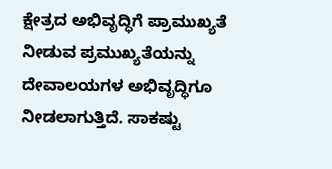ಕ್ಷೇತ್ರದ ಅಭಿವೃದ್ಧಿಗೆ ಪ್ರಾಮುಖ್ಯತೆ ನೀಡುವ ಪ್ರಮುಖ್ಯತೆಯನ್ನು ದೇವಾಲಯಗಳ ಅಭಿವೃದ್ಧಿಗೂ ನೀಡಲಾಗುತ್ತಿದೆ. ಸಾಕಷ್ಟು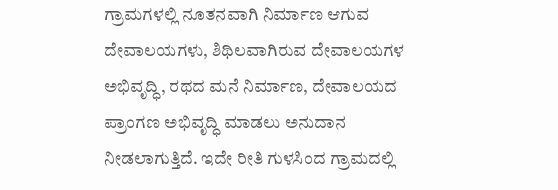ಗ್ರಾಮಗಳಲ್ಲಿ ನೂತನವಾಗಿ ನಿರ್ಮಾಣ ಆಗುವ ದೇವಾಲಯಗಳು, ಶಿಥಿಲವಾಗಿರುವ ದೇವಾಲಯಗಳ ಅಭಿವೃದ್ಧಿ, ರಥದ ಮನೆ ನಿರ್ಮಾಣ, ದೇವಾಲಯದ ಪ್ರಾಂಗಣ ಅಭಿವೃದ್ಧಿ ಮಾಡಲು ಅನುದಾನ ನೀಡಲಾಗುತ್ತಿದೆ. ಇದೇ ರೀತಿ ಗುಳಸಿಂದ ಗ್ರಾಮದಲ್ಲಿ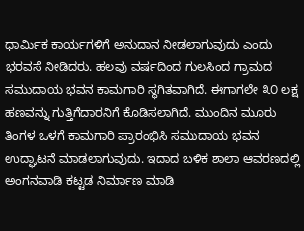ಧಾರ್ಮಿಕ ಕಾರ್ಯಗಳಿಗೆ ಅನುದಾನ ನೀಡಲಾಗುವುದು ಎಂದು ಭರವಸೆ ನೀಡಿದರು. ಹಲವು ವರ್ಷದಿಂದ ಗುಲಸಿಂದ ಗ್ರಾಮದ ಸಮುದಾಯ ಭವನ ಕಾಮಗಾರಿ ಸ್ಥಗಿತವಾಗಿದೆ. ಈಗಾಗಲೇ ೩೦ ಲಕ್ಷ ಹಣವನ್ನು ಗುತ್ತಿಗೆದಾರನಿಗೆ ಕೊಡಿಸಲಾಗಿದೆ. ಮುಂದಿನ ಮೂರು ತಿಂಗಳ ಒಳಗೆ ಕಾಮಗಾರಿ ಪ್ರಾರಂಭಿಸಿ ಸಮುದಾಯ ಭವನ ಉದ್ಘಾಟನೆ ಮಾಡಲಾಗುವುದು. ಇದಾದ ಬಳಿಕ ಶಾಲಾ ಆವರಣದಲ್ಲಿ ಅಂಗನವಾಡಿ ಕಟ್ಟಡ ನಿರ್ಮಾಣ ಮಾಡಿ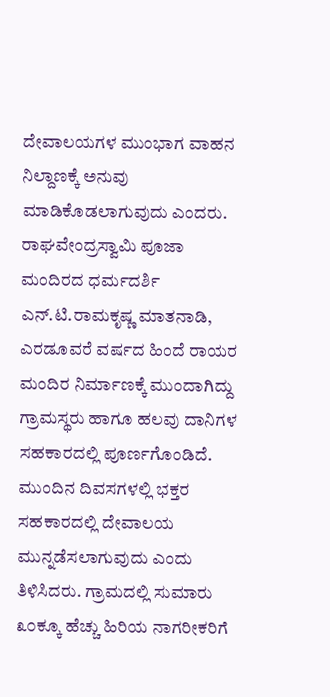ದೇವಾಲಯಗಳ ಮುಂಭಾಗ ವಾಹನ ನಿಲ್ದಾಣಕ್ಕೆ ಅನುವು ಮಾಡಿಕೊಡಲಾಗುವುದು ಎಂದರು. ರಾಘವೇಂದ್ರಸ್ವಾಮಿ ಪೂಜಾ ಮಂದಿರದ ಧರ್ಮದರ್ಶಿ ಎನ್.ಟಿ.ರಾಮಕೃಷ್ಣ ಮಾತನಾಡಿ, ಎರಡೂವರೆ ವರ್ಷದ ಹಿಂದೆ ರಾಯರ ಮಂದಿರ ನಿರ್ಮಾಣಕ್ಕೆ ಮುಂದಾಗಿದ್ದು ಗ್ರಾಮಸ್ಥರು ಹಾಗೂ ಹಲವು ದಾನಿಗಳ ಸಹಕಾರದಲ್ಲಿ ಪೂರ್ಣಗೊಂಡಿದೆ. ಮುಂದಿನ ದಿವಸಗಳಲ್ಲಿ ಭಕ್ತರ ಸಹಕಾರದಲ್ಲಿ ದೇವಾಲಯ ಮುನ್ನಡೆಸಲಾಗುವುದು ಎಂದು ತಿಳಿಸಿದರು. ಗ್ರಾಮದಲ್ಲಿ ಸುಮಾರು ೩೦ಕ್ಕೂ ಹೆಚ್ಚು ಹಿರಿಯ ನಾಗರೀಕರಿಗೆ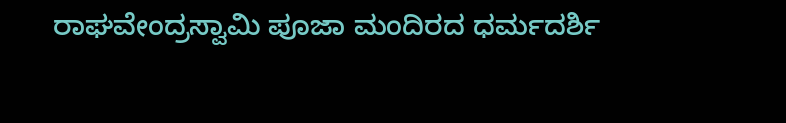ರಾಘವೇಂದ್ರಸ್ವಾಮಿ ಪೂಜಾ ಮಂದಿರದ ಧರ್ಮದರ್ಶಿ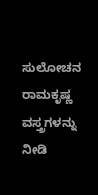ಸುಲೋಚನ ರಾಮಕೃಷ್ಣ ವಸ್ತ್ರಗಳನ್ನು ನೀಡಿ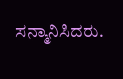ಸನ್ಮಾನಿಸಿದರು.